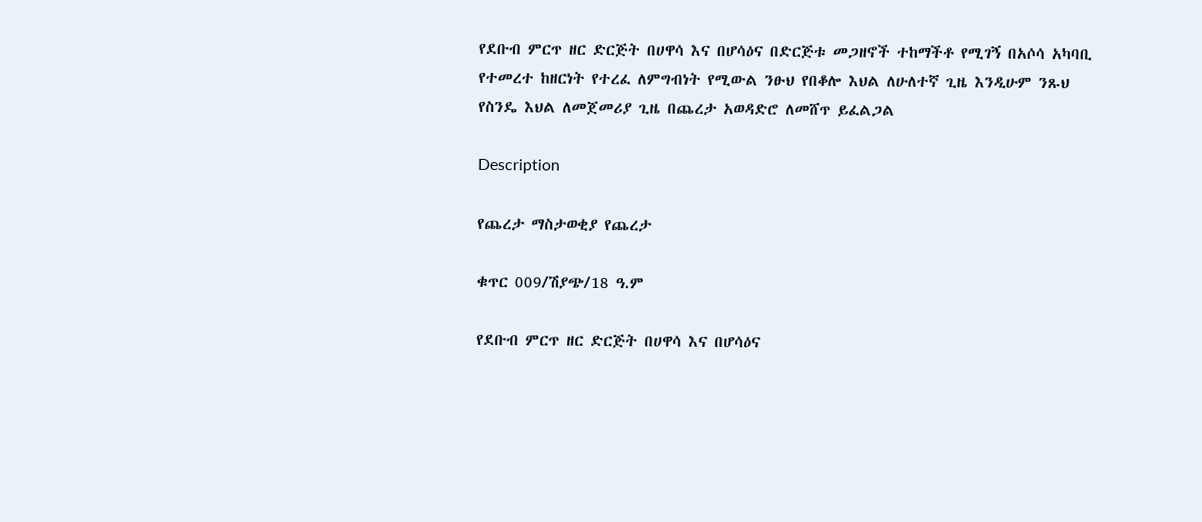የደቡብ ምርጥ ዘር ድርጅት በሀዋሳ እና በሆሳዕና በድርጅቱ መጋዘኖች ተከማችቶ የሚገኝ በአሶሳ አካባቢ የተመረተ ከዘርነት የተረፈ ለምግብነት የሚውል ንፁህ የበቆሎ እህል ለሁለተኛ ጊዜ እንዲሁም ንጹህ የስንዴ እህል ለመጀመሪያ ጊዜ በጨረታ አወዳድሮ ለመሸጥ ይፈልጋል

Description

የጨረታ ማስታወቂያ የጨረታ

ቁጥር 009/ሽያጭ/18 ዓ.ም

የደቡብ ምርጥ ዘር ድርጅት በሀዋሳ እና በሆሳዕና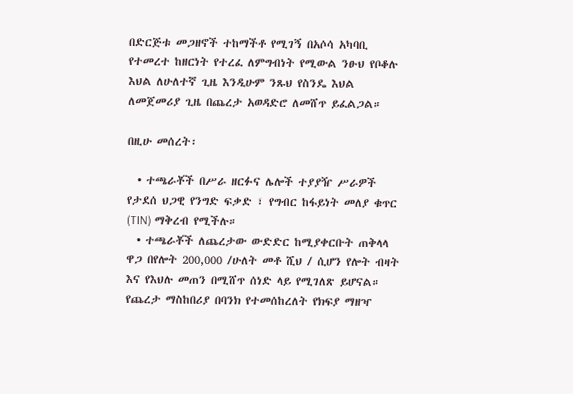በድርጅቱ መጋዘኖች ተከማችቶ የሚገኝ በአሶሳ አካባቢ የተመረተ ከዘርነት የተረፈ ለምግብነት የሚውል ንፁህ የቦቆሉ እህል ለሁለተኛ ጊዜ እንዲሁም ንጹህ የስንዴ እህል ለመጀመሪያ ጊዜ በጨረታ አወዳድሮ ለመሸጥ ይፈልጋል።

በዚሁ መሰረት፡

  • ተጫራቾች በሥራ ዘርፉና ሌሎች ተያያዥ ሥራዎች የታደሰ ህጋዊ የንግድ ፍቃድ ፣ የግብር ከፋይነት መለያ ቁጥር (TIN) ማቅረብ የሚችሉ።
  • ተጫራቾች ለጨረታው ውድድር ከሚያቀርቡት ጠቅላላ ዋጋ በየሎት 200,000 /ሁለት መቶ ሺህ / ሲሆን የሎት ብዛት እና የእህሉ መጠን በሚሸጥ ሰነድ ላይ የሚገለጽ ይሆናል። የጨረታ ማስከበሪያ በባንክ የተመሰከረለት የክፍያ ማዘዣ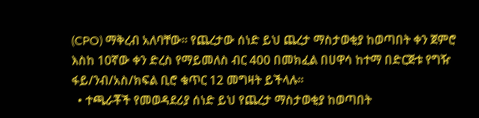(CPO) ማቅረብ አለባቸው። የጨረታው ሰነድ ይህ ጨረታ ማስታወቂያ ከወጣበት ቀን ጀምሮ እስከ 10ኛው ቀን ድረስ የማይመለስ ብር 400 በመክፈል በሀዋሳ ከተማ በድርጅቱ የግዥ ፋይ/ንብ/አስ/ክፍል ቢሮ ቁጥር 12 መግዛት ይችላሉ።
  • ተጫራቾች የመወዳደሪያ ሰነድ ይህ የጨረታ ማስታወቂያ ከወጣበት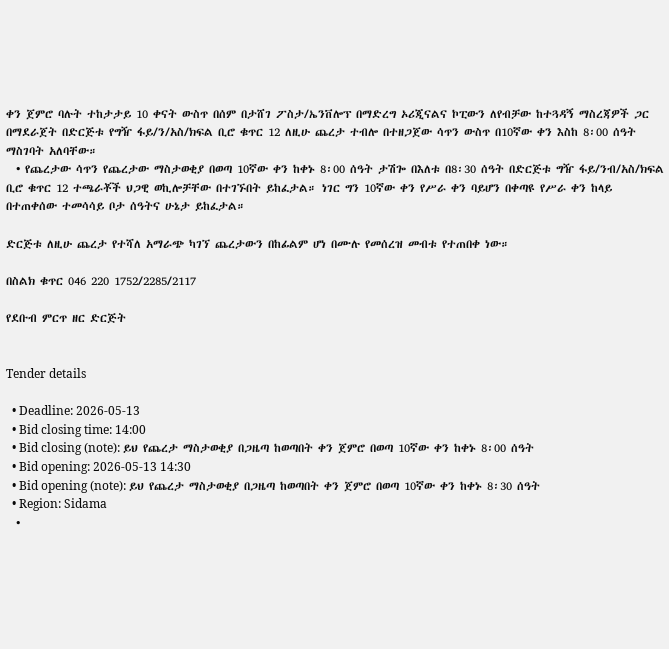ቀን ጀምሮ ባሉት ተከታታይ 10 ቀናት ውስጥ በሰም በታሸገ ፖስታ/ኤንቨሎፕ በማድረግ ኦሪጂናልና ኮፒውን ለየብቻው ከተጓዳኝ ማስረጃዎች ጋር በማደራጀት በድርጅቱ የግዥ ፋይ/ን/አስ/ክፍል ቢሮ ቁጥር 12 ለዚሁ ጨረታ ተብሎ በተዘጋጀው ሳጥን ውስጥ በ10ኛው ቀን እስከ 8፡00 ሰዓት ማስገባት አለባቸው።
  • የጨረታው ሳጥን የጨረታው ማስታወቂያ በወጣ 10ኛው ቀን ከቀኑ 8፡00 ሰዓት ታሽጐ በእለቱ በ8፡30 ሰዓት በድርጅቱ ግዥ ፋይ/ንብ/አስ/ክፍል ቢሮ ቁጥር 12 ተጫራቾች ህጋዊ ወኪሎቻቸው በተገኙበት ይከፈታል። ነገር ግን 10ኛው ቀን የሥራ ቀን ባይሆን በቀጣዩ የሥራ ቀን ከላይ በተጠቀሰው ተመሳሳይ ቦታ ሰዓትና ሁኔታ ይከፈታል።

ድርጅቱ ለዚሁ ጨረታ የተሻለ አማራጭ ካገኘ ጨረታውን በከፊልም ሆነ በሙሉ የመሰረዝ መብቱ የተጠበቀ ነው።

በስልክ ቁጥር 046 220 1752/2285/2117

የደቡብ ምርጥ ዘር ድርጅት


Tender details

  • Deadline: 2026-05-13
  • Bid closing time: 14:00
  • Bid closing (note): ይህ የጨረታ ማስታወቂያ በጋዜጣ ከወጣበት ቀን ጀምሮ በወጣ 10ኛው ቀን ከቀኑ 8፡00 ሰዓት
  • Bid opening: 2026-05-13 14:30
  • Bid opening (note): ይህ የጨረታ ማስታወቂያ በጋዜጣ ከወጣበት ቀን ጀምሮ በወጣ 10ኛው ቀን ከቀኑ 8፡30 ሰዓት
  • Region: Sidama
  •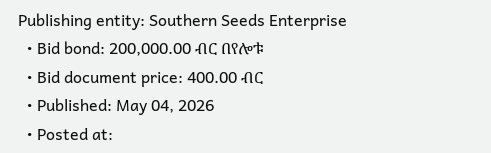Publishing entity: Southern Seeds Enterprise
  • Bid bond: 200,000.00 ብር በየሎቱ
  • Bid document price: 400.00 ብር
  • Published: May 04, 2026
  • Posted at: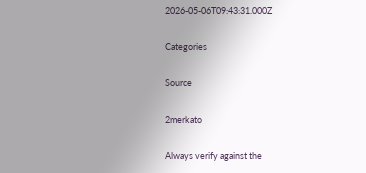2026-05-06T09:43:31.000Z

Categories

Source

2merkato

Always verify against the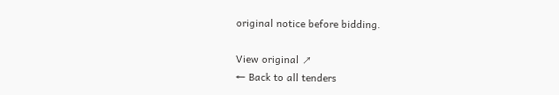original notice before bidding.

View original ↗
← Back to all tenders